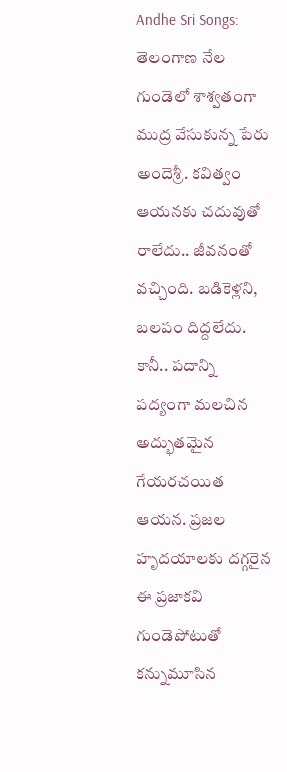Andhe Sri Songs: తెలంగాణ నేల గుండెలో శాశ్వతంగా ముద్ర వేసుకున్న పేరు అందెశ్రీ. కవిత్వం ఆయనకు చదువుతో రాలేదు.. జీవనంతో వచ్చింది. బడికెళ్లని, బలపం దిద్దలేదు. కానీ.. పదాన్ని పద్యంగా మలచిన అద్భుతమైన గేయరచయిత ఆయన. ప్రజల హృదయాలకు దగ్గరైన ఈ ప్రజాకవి గుండెపోటుతో కన్నుమూసిన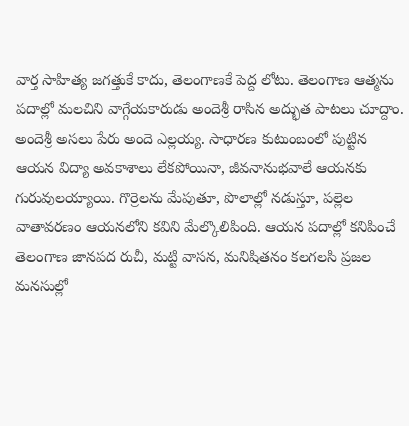వార్త సాహిత్య జగత్తుకే కాదు, తెలంగాణకే పెద్ద లోటు. తెలంగాణ ఆత్మను పదాల్లో మలచిని వాగ్గేయకారుడు అందెశ్రీ రాసిన అద్భుత పాటలు చూద్దాం.
అందెశ్రీ అసలు పేరు అందె ఎల్లయ్య. సాధారణ కుటుంబంలో పుట్టిన ఆయన విద్యా అవకాశాలు లేకపోయినా, జీవనానుభవాలే ఆయనకు గురువులయ్యాయి. గొర్రెలను మేపుతూ, పొలాల్లో నడుస్తూ, పల్లెల వాతావరణం ఆయనలోని కవిని మేల్కొలిపింది. ఆయన పదాల్లో కనిపించే తెలంగాణ జానపద రుచీ, మట్టి వాసన, మనిషితనం కలగలసి ప్రజల మనసుల్లో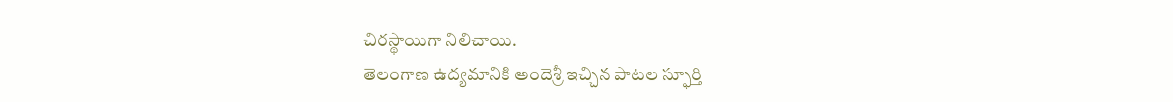చిరస్థాయిగా నిలిచాయి.
తెలంగాణ ఉద్యమానికి అందెశ్రీ ఇచ్చిన పాటల స్ఫూర్తి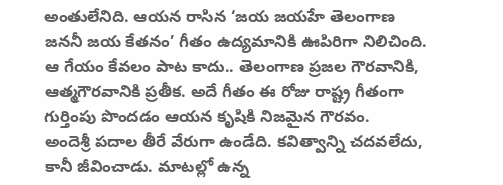అంతులేనిది. ఆయన రాసిన ‘జయ జయహే తెలంగాణ జననీ జయ కేతనం’ గీతం ఉద్యమానికి ఊపిరిగా నిలిచింది. ఆ గేయం కేవలం పాట కాదు.. తెలంగాణ ప్రజల గౌరవానికి, ఆత్మగౌరవానికి ప్రతీక. అదే గీతం ఈ రోజు రాష్ట్ర గీతంగా గుర్తింపు పొందడం ఆయన కృషికి నిజమైన గౌరవం.
అందెశ్రీ పదాల తీరే వేరుగా ఉండేది. కవిత్వాన్ని చదవలేదు, కానీ జీవించాడు. మాటల్లో ఉన్న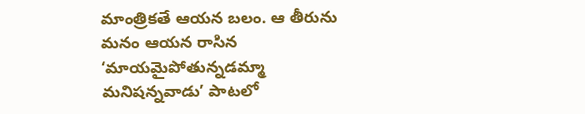మాంత్రికతే ఆయన బలం. ఆ తీరును మనం ఆయన రాసిన ‘మాయమైపోతున్నడమ్మా మనిషన్నవాడు’ పాటలో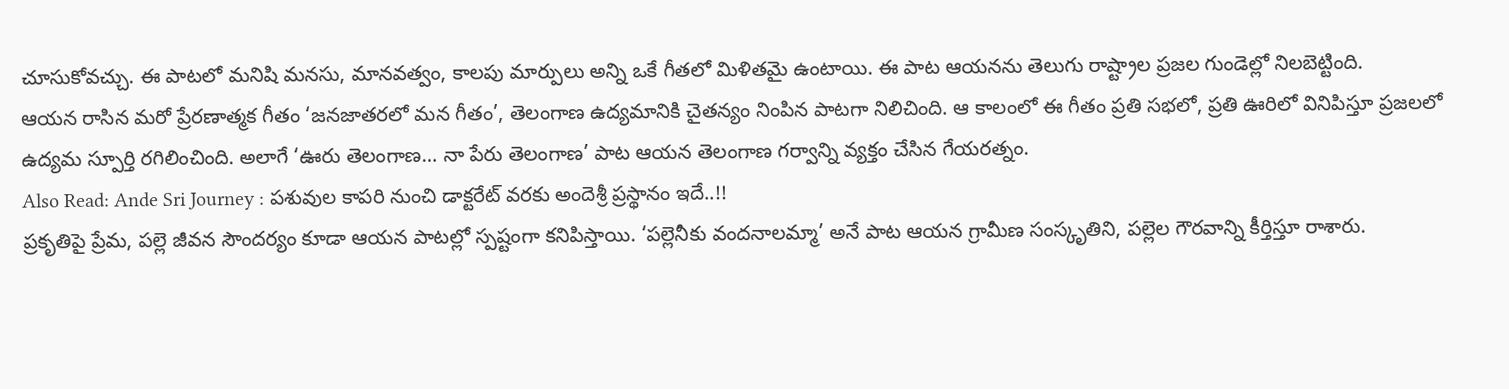చూసుకోవచ్చు. ఈ పాటలో మనిషి మనసు, మానవత్వం, కాలపు మార్పులు అన్ని ఒకే గీతలో మిళితమై ఉంటాయి. ఈ పాట ఆయనను తెలుగు రాష్ట్రాల ప్రజల గుండెల్లో నిలబెట్టింది.
ఆయన రాసిన మరో ప్రేరణాత్మక గీతం ‘జనజాతరలో మన గీతం’, తెలంగాణ ఉద్యమానికి చైతన్యం నింపిన పాటగా నిలిచింది. ఆ కాలంలో ఈ గీతం ప్రతి సభలో, ప్రతి ఊరిలో వినిపిస్తూ ప్రజలలో ఉద్యమ స్పూర్తి రగిలించింది. అలాగే ‘ఊరు తెలంగాణ… నా పేరు తెలంగాణ’ పాట ఆయన తెలంగాణ గర్వాన్ని వ్యక్తం చేసిన గేయరత్నం.
Also Read: Ande Sri Journey : పశువుల కాపరి నుంచి డాక్టరేట్ వరకు అందెశ్రీ ప్రస్థానం ఇదే..!!
ప్రకృతిపై ప్రేమ, పల్లె జీవన సౌందర్యం కూడా ఆయన పాటల్లో స్పష్టంగా కనిపిస్తాయి. ‘పల్లెనీకు వందనాలమ్మా’ అనే పాట ఆయన గ్రామీణ సంస్కృతిని, పల్లెల గౌరవాన్ని కీర్తిస్తూ రాశారు.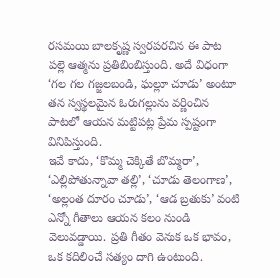రసమయి బాలకృష్ణ స్వరపరచిన ఈ పాట పల్లె ఆత్మను ప్రతిబింబిస్తుంది. అదే విధంగా ‘గల గల గజ్జలబండి, ఘల్లూ చూడు’ అంటూ తన స్వస్థలమైన ఓరుగల్లును వర్ణించిన పాటలో ఆయన మట్టిపట్ల ప్రేమ స్పష్టంగా వినిపిస్తుంది.
ఇవే కాదు, ‘కొమ్మ చెక్కితే బొమ్మరా’, ‘ఎల్లిపోతున్నావా తల్లి’, ‘చూడు తెలంగాణ’, ‘అల్లంత దూరం చూడు’, ‘ఆడ బ్రతుకు’ వంటి ఎన్నో గీతాలు ఆయన కలం నుండి వెలువడ్డాయి. ప్రతి గీతం వెనుక ఒక భావం, ఒక కదిలించే సత్యం దాగి ఉంటుంది.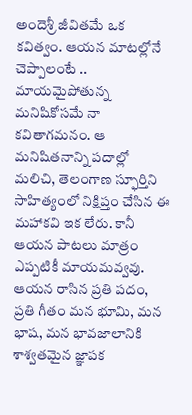అందెశ్రీ జీవితమే ఒక కవిత్వం. ఆయన మాటల్లోనే చెప్పాలంటే .. మాయమైపోతున్న మనిషికోసమే నా కవితాగమనం. ఆ మనిషితనాన్ని పదాల్లో మలిచి, తెలంగాణ స్ఫూర్తిని సాహిత్యంలో నిక్షిప్తం చేసిన ఈ మహాకవి ఇక లేరు. కానీ ఆయన పాటలు మాత్రం ఎప్పటికీ మాయమవ్వవు. ఆయన రాసిన ప్రతి పదం, ప్రతి గీతం మన భూమి, మన భాష, మన భావజాలానికి శాశ్వతమైన జ్ఞాపక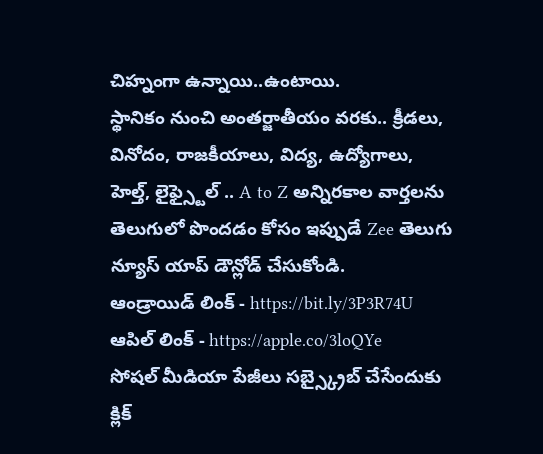చిహ్నంగా ఉన్నాయి..ఉంటాయి.
స్థానికం నుంచి అంతర్జాతీయం వరకు.. క్రీడలు, వినోదం, రాజకీయాలు, విద్య, ఉద్యోగాలు, హెల్త్, లైఫ్స్టైల్ .. A to Z అన్నిరకాల వార్తలను తెలుగులో పొందడం కోసం ఇప్పుడే Zee తెలుగు న్యూస్ యాప్ డౌన్లోడ్ చేసుకోండి.
ఆండ్రాయిడ్ లింక్ - https://bit.ly/3P3R74U
ఆపిల్ లింక్ - https://apple.co/3loQYe
సోషల్ మీడియా పేజీలు సబ్స్క్రైబ్ చేసేందుకు క్లిక్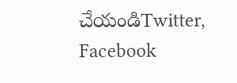చేయండిTwitter, Facebook